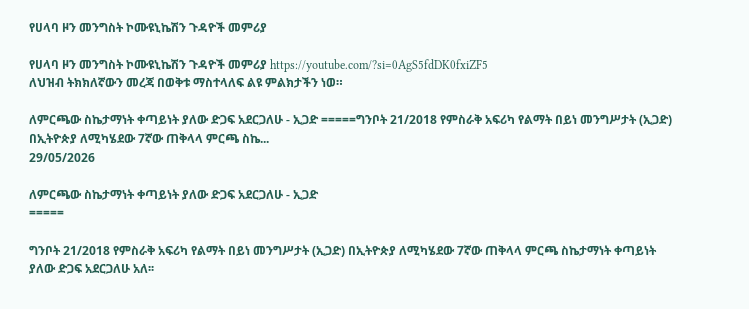የሀላባ ዞን መንግስት ኮሙዩኒኬሽን ጉዳዮች መምሪያ

የሀላባ ዞን መንግስት ኮሙዩኒኬሽን ጉዳዮች መምሪያ https://youtube.com/?si=0AgS5fdDK0fxiZF5
ለህዝብ ትክክለኛውን መረጃ በወቅቱ ማስተላለፍ ልዩ ምልክታችን ነወ።

ለምርጫው ስኬታማነት ቀጣይነት ያለው ድጋፍ አደርጋለሁ - ኢጋድ =====ግንቦት 21/2018 የምስራቅ አፍሪካ የልማት በይነ መንግሥታት (ኢጋድ) በኢትዮጵያ ለሚካሄደው 7ኛው ጠቅላላ ምርጫ ስኬ...
29/05/2026

ለምርጫው ስኬታማነት ቀጣይነት ያለው ድጋፍ አደርጋለሁ - ኢጋድ
=====

ግንቦት 21/2018 የምስራቅ አፍሪካ የልማት በይነ መንግሥታት (ኢጋድ) በኢትዮጵያ ለሚካሄደው 7ኛው ጠቅላላ ምርጫ ስኬታማነት ቀጣይነት ያለው ድጋፍ አደርጋለሁ አለ፡፡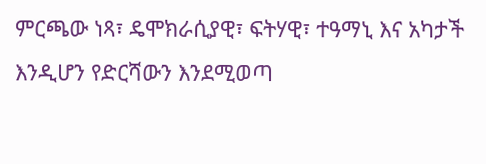ምርጫው ነጻ፣ ዴሞክራሲያዊ፣ ፍትሃዊ፣ ተዓማኒ እና አካታች እንዲሆን የድርሻውን እንደሚወጣ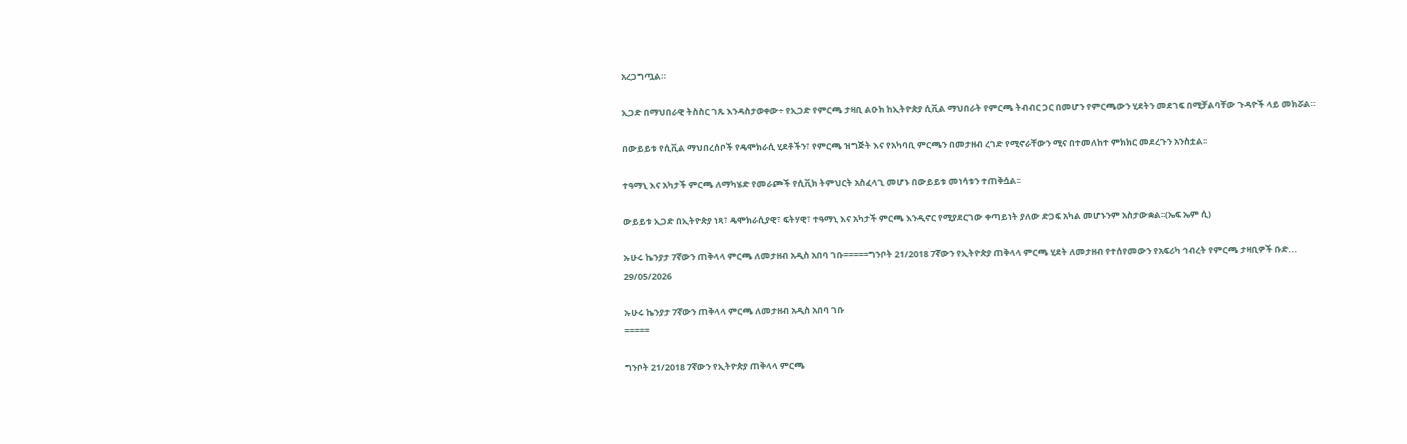አረጋግጧል።

ኢጋድ በማህበራዊ ትስስር ገጹ እንዳስታወቀው÷ የኢጋድ የምርጫ ታዛቢ ልዑክ ከኢትዮጵያ ሲቪል ማህበራት የምርጫ ትብብር ጋር በመሆን የምርጫውን ሂደትን መደገፍ በሚቻልባቸው ጉዳዮች ላይ መክሯል።

በውይይቱ የሲቪል ማህበረሰቦች የዴሞክራሲ ሂደቶችን፣ የምርጫ ዝግጅት እና የአካባቢ ምርጫን በመታዘብ ረገድ የሚኖራቸውን ሚና በተመለከተ ምክክር መደረጉን አንስቷል፡፡

ተዓማኒ እና አካታች ምርጫ ለማካሄድ የመራጮች የሲቪክ ትምህርት አስፈላጊ መሆኑ በውይይቱ መነሳቱን ተጠቅሷል፡፡

ውይይቱ ኢጋድ በኢትዮጵያ ነጻ፣ ዴሞክራሲያዊ፣ ፍትሃዊ፣ ተዓማኒ እና አካታች ምርጫ እንዲኖር የሚያደርገው ቀጣይነት ያለው ድጋፍ አካል መሆኑንም አስታውቋል፡፡(ኤፍ ኤም ሲ)

ኡሁሩ ኬንያታ 7ኛውን ጠቅላላ ምርጫ ለመታዘብ አዲስ አበባ ገቡ=====ግንቦት 21/2018 7ኛውን የኢትዮጵያ ጠቅላላ ምርጫ ሂደት ለመታዘብ የተሰየመውን የአፍሪካ ኅብረት የምርጫ ታዛቢዎች ቡድ...
29/05/2026

ኡሁሩ ኬንያታ 7ኛውን ጠቅላላ ምርጫ ለመታዘብ አዲስ አበባ ገቡ
=====

ግንቦት 21/2018 7ኛውን የኢትዮጵያ ጠቅላላ ምርጫ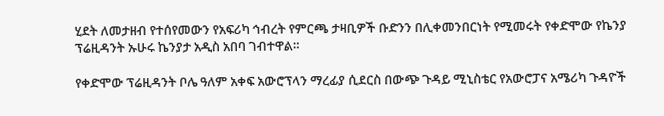ሂደት ለመታዘብ የተሰየመውን የአፍሪካ ኅብረት የምርጫ ታዛቢዎች ቡድንን በሊቀመንበርነት የሚመሩት የቀድሞው የኬንያ ፕሬዚዳንት ኡሁሩ ኬንያታ አዲስ አበባ ገብተዋል።

የቀድሞው ፕሬዚዳንት ቦሌ ዓለም አቀፍ አውሮፕላን ማረፊያ ሲደርስ በውጭ ጉዳይ ሚኒስቴር የአውሮፓና አሜሪካ ጉዳዮች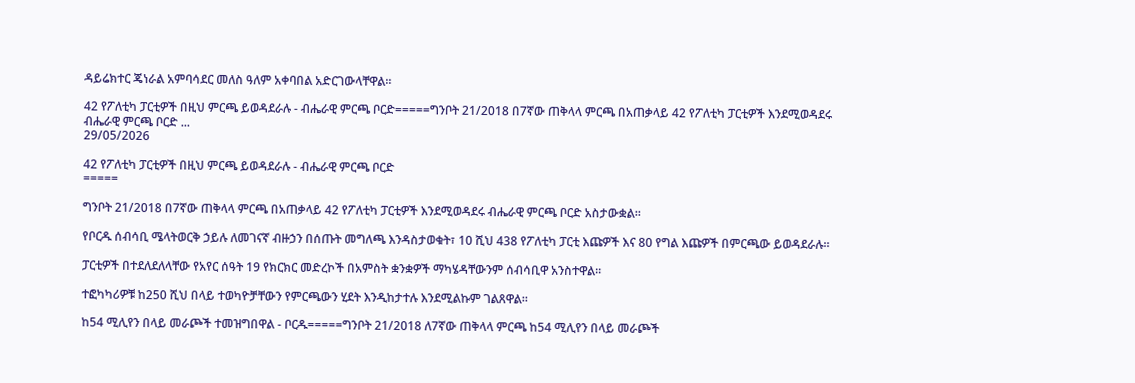ዳይሬክተር ጄነራል አምባሳደር መለስ ዓለም አቀባበል አድርገውላቸዋል።

42 የፖለቲካ ፓርቲዎች በዚህ ምርጫ ይወዳደራሉ - ብሔራዊ ምርጫ ቦርድ=====ግንቦት 21/2018 በ7ኛው ጠቅላላ ምርጫ በአጠቃላይ 42 የፖለቲካ ፓርቲዎች እንደሚወዳደሩ ብሔራዊ ምርጫ ቦርድ ...
29/05/2026

42 የፖለቲካ ፓርቲዎች በዚህ ምርጫ ይወዳደራሉ - ብሔራዊ ምርጫ ቦርድ
=====

ግንቦት 21/2018 በ7ኛው ጠቅላላ ምርጫ በአጠቃላይ 42 የፖለቲካ ፓርቲዎች እንደሚወዳደሩ ብሔራዊ ምርጫ ቦርድ አስታውቋል።

የቦርዱ ሰብሳቢ ሜላትወርቅ ኃይሉ ለመገናኛ ብዙኃን በሰጡት መግለጫ እንዳስታወቁት፣ 10 ሺህ 438 የፖለቲካ ፓርቲ እጩዎች እና 80 የግል እጩዎች በምርጫው ይወዳደራሉ።

ፓርቲዎች በተደለደለላቸው የአየር ሰዓት 19 የክርክር መድረኮች በአምስት ቋንቋዎች ማካሄዳቸውንም ሰብሳቢዋ አንስተዋል።

ተፎካካሪዎቹ ከ250 ሺህ በላይ ተወካዮቻቸውን የምርጫውን ሂደት እንዲከታተሉ እንደሚልኩም ገልጸዋል።

ከ54 ሚሊየን በላይ መራጮች ተመዝግበዋል - ቦርዱ=====ግንቦት 21/2018 ለ7ኛው ጠቅላላ ምርጫ ከ54 ሚሊየን በላይ መራጮች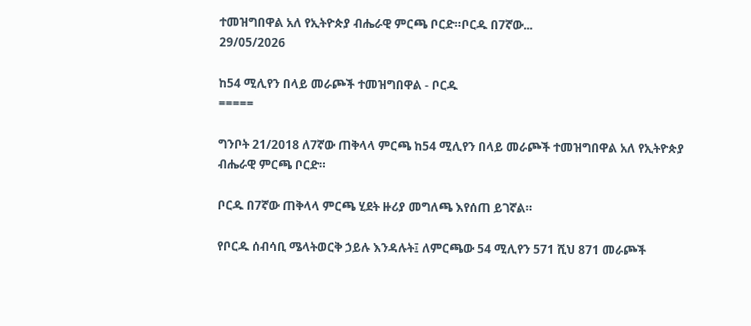ተመዝግበዋል አለ የኢትዮጵያ ብሔራዊ ምርጫ ቦርድ።ቦርዱ በ7ኛው...
29/05/2026

ከ54 ሚሊየን በላይ መራጮች ተመዝግበዋል - ቦርዱ
=====

ግንቦት 21/2018 ለ7ኛው ጠቅላላ ምርጫ ከ54 ሚሊየን በላይ መራጮች ተመዝግበዋል አለ የኢትዮጵያ ብሔራዊ ምርጫ ቦርድ።

ቦርዱ በ7ኛው ጠቅላላ ምርጫ ሂደት ዙሪያ መግለጫ እየሰጠ ይገኛል።

የቦርዱ ሰብሳቢ ሜላትወርቅ ኃይሉ እንዳሉት፤ ለምርጫው 54 ሚሊየን 571 ሺህ 871 መራጮች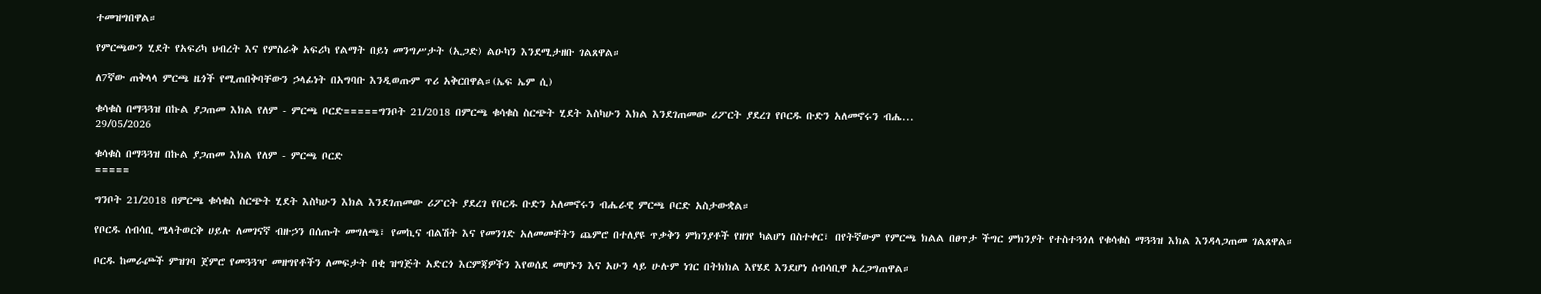ተመዝግበዋል።

የምርጫውን ሂደት የአፍሪካ ህብረት እና የምስራቅ አፍሪካ የልማት በይነ መንግሥታት (ኢጋድ) ልዑካን እንደሚታዘቡ ገልጸዋል።

ለ7ኛው ጠቅላላ ምርጫ ዜጎች የሚጠበቅባቸውን ኃላፊነት በአግባቡ እንዲወጡም ጥሪ አቅርበዋል።(ኤፍ ኤም ሲ)

ቁሳቁስ በማጓጓዝ በኩል ያጋጠመ እክል የለም - ምርጫ ቦርድ=====ግንቦት 21/2018 በምርጫ ቁሳቁስ ስርጭት ሂደት እስካሁን እክል እንደገጠመው ሪፖርት ያደረገ የቦርዱ ቡድን አለመኖሩን ብሔ...
29/05/2026

ቁሳቁስ በማጓጓዝ በኩል ያጋጠመ እክል የለም - ምርጫ ቦርድ
=====

ግንቦት 21/2018 በምርጫ ቁሳቁስ ስርጭት ሂደት እስካሁን እክል እንደገጠመው ሪፖርት ያደረገ የቦርዱ ቡድን አለመኖሩን ብሔራዊ ምርጫ ቦርድ አስታውቋል።

የቦርዱ ሰብሳቢ ሜላትወርቅ ሀይሉ ለመገናኛ ብዙኃን በሰጡት መግለጫ፣ የመኪና ብልሽት እና የመንገድ አለመመቸትን ጨምሮ በተለያዩ ጥቃቅን ምክንያቶች የዘገየ ካልሆነ በስተቀር፣ በየትኛውም የምርጫ ክልል በፀጥታ ችግር ምክንያት የተስተጓጎለ የቁሳቁስ ማጓጓዝ እክል እንዳላጋጠመ ገልጸዋል።

ቦርዱ ከመራጮች ምዝገባ ጀምሮ የመጓጓዣ መዘግየቶችን ለመፍታት በቂ ዝግጅት አድርጎ እርምጃዎችን እየወሰደ መሆኑን እና አሁን ላይ ሁሉም ነገር በትክክል እየሄደ እንደሆነ ሰብሳቢዋ አረጋግጠዋል።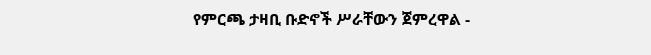የምርጫ ታዛቢ ቡድኖች ሥራቸውን ጀምረዋል -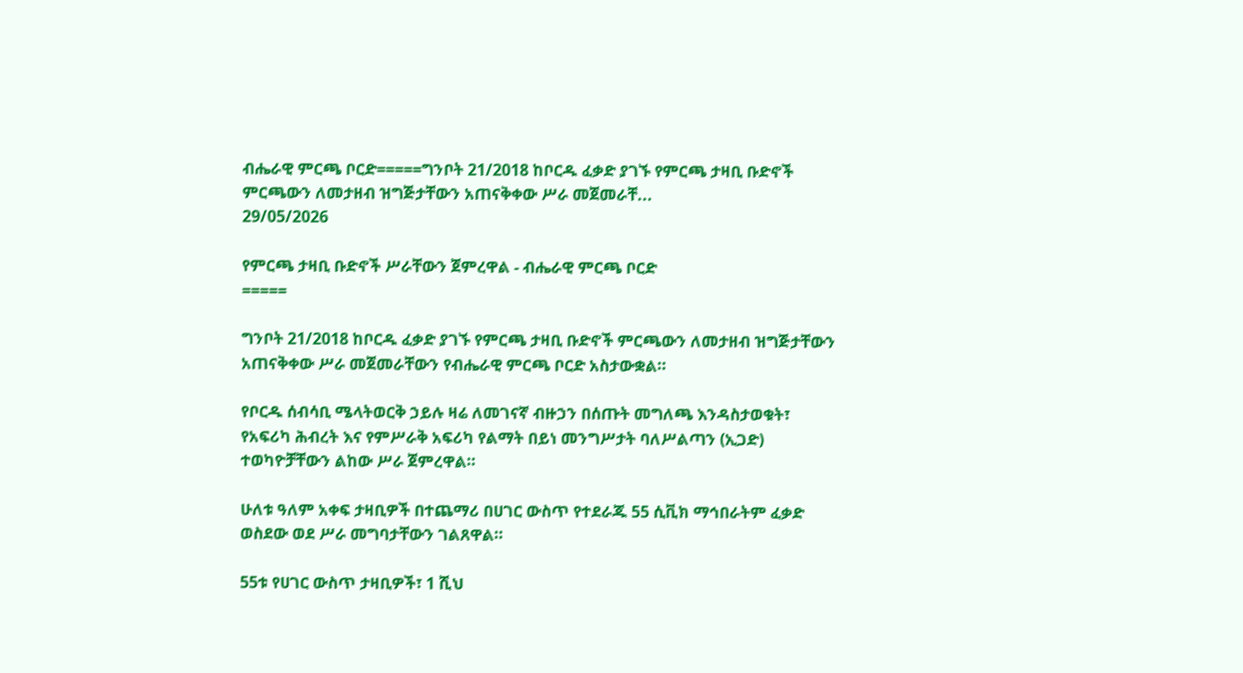ብሔራዊ ምርጫ ቦርድ=====ግንቦት 21/2018 ከቦርዱ ፈቃድ ያገኙ የምርጫ ታዛቢ ቡድኖች ምርጫውን ለመታዘብ ዝግጅታቸውን አጠናቅቀው ሥራ መጀመራቸ...
29/05/2026

የምርጫ ታዛቢ ቡድኖች ሥራቸውን ጀምረዋል - ብሔራዊ ምርጫ ቦርድ
=====

ግንቦት 21/2018 ከቦርዱ ፈቃድ ያገኙ የምርጫ ታዛቢ ቡድኖች ምርጫውን ለመታዘብ ዝግጅታቸውን አጠናቅቀው ሥራ መጀመራቸውን የብሔራዊ ምርጫ ቦርድ አስታውቋል።

የቦርዱ ሰብሳቢ ሜላትወርቅ ኃይሉ ዛሬ ለመገናኛ ብዙኃን በሰጡት መግለጫ እንዳስታወቁት፣ የአፍሪካ ሕብረት እና የምሥራቅ አፍሪካ የልማት በይነ መንግሥታት ባለሥልጣን (ኢጋድ) ተወካዮቻቸውን ልከው ሥራ ጀምረዋል።

ሁለቱ ዓለም አቀፍ ታዛቢዎች በተጨማሪ በሀገር ውስጥ የተደራጁ 55 ሲቪክ ማኅበራትም ፈቃድ ወስደው ወደ ሥራ መግባታቸውን ገልጸዋል።

55ቱ የሀገር ውስጥ ታዛቢዎች፣ 1 ሺህ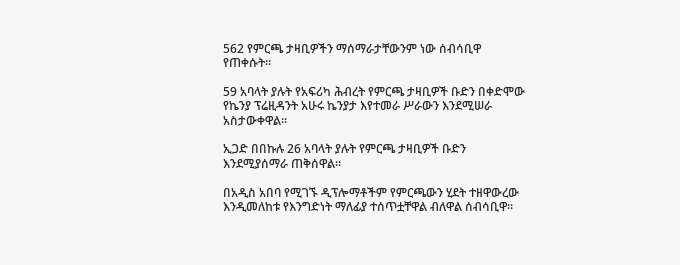562 የምርጫ ታዛቢዎችን ማሰማራታቸውንም ነው ሰብሳቢዋ የጠቀሱት።

59 አባላት ያሉት የአፍሪካ ሕብረት የምርጫ ታዛቢዎች ቡድን በቀድሞው የኬንያ ፕሬዚዳንት አሁሩ ኬንያታ እየተመራ ሥራውን እንደሚሠራ አስታውቀዋል።

ኢጋድ በበኩሉ 26 አባላት ያሉት የምርጫ ታዛቢዎች ቡድን እንደሚያሰማራ ጠቅሰዋል።

በአዲስ አበባ የሚገኙ ዲፕሎማቶችም የምርጫውን ሂደት ተዘዋውረው እንዲመለከቱ የእንግድነት ማለፊያ ተሰጥቷቸዋል ብለዋል ሰብሳቢዋ።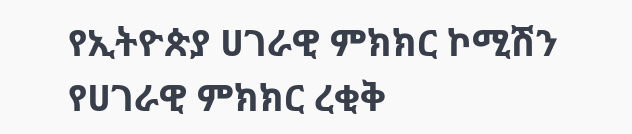የኢትዮጵያ ሀገራዊ ምክክር ኮሚሽን የሀገራዊ ምክክር ረቂቅ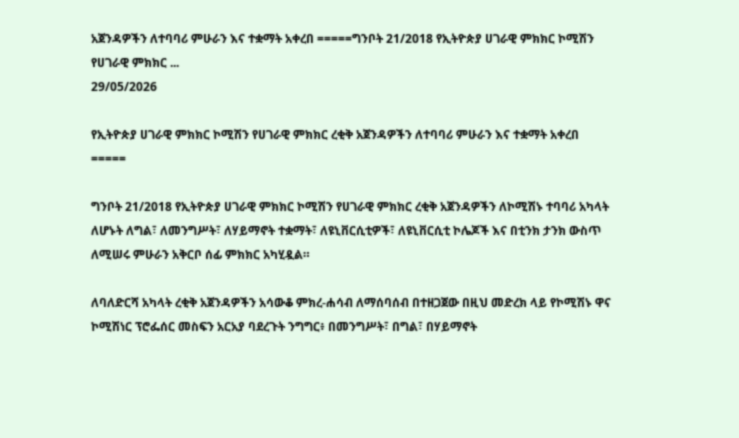አጀንዳዎችን ለተባባሪ ምሁራን እና ተቋማት አቀረበ =====ግንቦት 21/2018 የኢትዮጵያ ሀገራዊ ምክክር ኮሚሽን የሀገራዊ ምክክር ...
29/05/2026

የኢትዮጵያ ሀገራዊ ምክክር ኮሚሽን የሀገራዊ ምክክር ረቂቅ አጀንዳዎችን ለተባባሪ ምሁራን እና ተቋማት አቀረበ
=====

ግንቦት 21/2018 የኢትዮጵያ ሀገራዊ ምክክር ኮሚሽን የሀገራዊ ምክክር ረቂቅ አጀንዳዎችን ለኮሚሽኑ ተባባሪ አካላት ለሆኑት ለግል፣ ለመንግሥት፣ ለሃይማኖት ተቋማት፣ ለዩኒቨርሲቲዎች፣ ለዩኒቨርሲቲ ኮሌጆች እና በቲንክ ታንክ ውስጥ ለሚሠሩ ምሁራን አቅርቦ ሰፊ ምክክር አካሂዷል።

ለባለድርሻ አካላት ረቂቅ አጀንዳዎችን አሳውቆ ምክረ-ሐሳብ ለማሰባሰብ በተዘጋጀው በዚህ መድረክ ላይ የኮሚሽኑ ዋና ኮሚሽነር ፕሮፌሰር መስፍን አርአያ ባደረጉት ንግግር፥ በመንግሥት፣ በግል፣ በሃይማኖት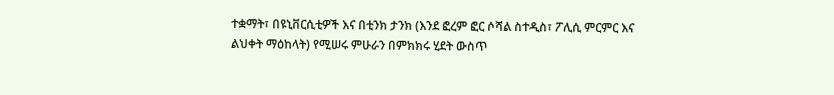ተቋማት፣ በዩኒቨርሲቲዎች እና በቲንክ ታንክ (እንደ ፎረም ፎር ሶሻል ስተዲስ፣ ፖሊሲ ምርምር እና ልህቀት ማዕከላት) የሚሠሩ ምሁራን በምክክሩ ሂደት ውስጥ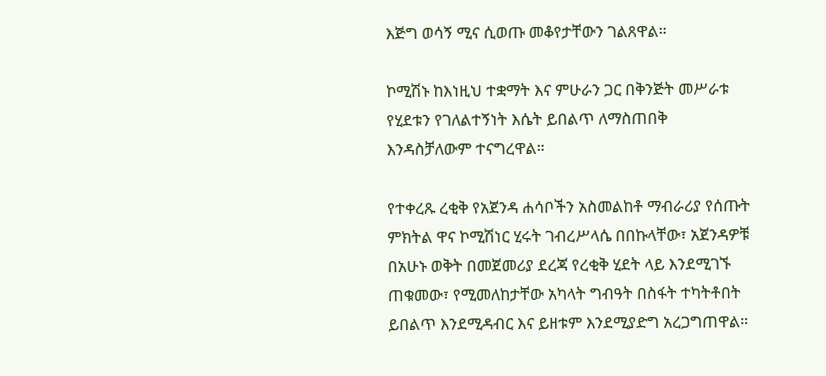እጅግ ወሳኝ ሚና ሲወጡ መቆየታቸውን ገልጸዋል።

ኮሚሽኑ ከእነዚህ ተቋማት እና ምሁራን ጋር በቅንጅት መሥራቱ የሂደቱን የገለልተኝነት እሴት ይበልጥ ለማስጠበቅ እንዳስቻለውም ተናግረዋል።

የተቀረጹ ረቂቅ የአጀንዳ ሐሳቦችን አስመልከቶ ማብራሪያ የሰጡት ምክትል ዋና ኮሚሽነር ሂሩት ገብረሥላሴ በበኩላቸው፣ አጀንዳዎቹ በአሁኑ ወቅት በመጀመሪያ ደረጃ የረቂቅ ሂደት ላይ እንደሚገኙ ጠቁመው፣ የሚመለከታቸው አካላት ግብዓት በስፋት ተካትቶበት ይበልጥ እንደሚዳብር እና ይዘቱም እንደሚያድግ አረጋግጠዋል።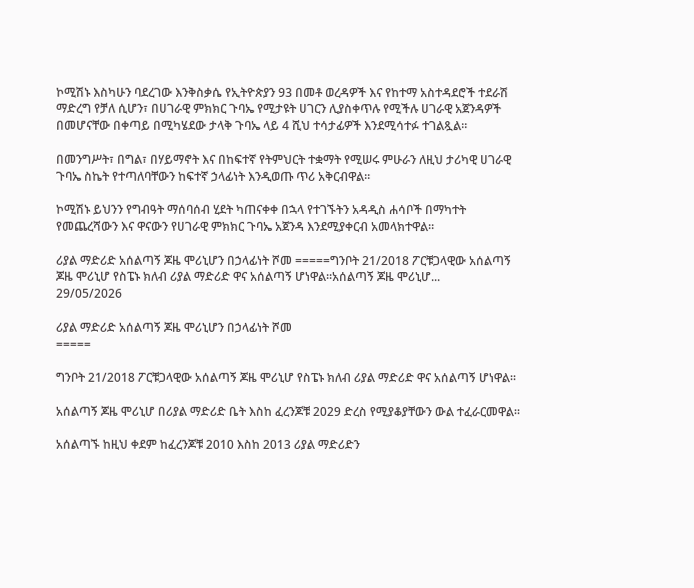ኮሚሽኑ እስካሁን ባደረገው እንቅስቃሴ የኢትዮጵያን 93 በመቶ ወረዳዎች እና የከተማ አስተዳደሮች ተደራሽ ማድረግ የቻለ ሲሆን፣ በሀገራዊ ምክክር ጉባኤ የሚታዩት ሀገርን ሊያስቀጥሉ የሚችሉ ሀገራዊ አጀንዳዎች በመሆናቸው በቀጣይ በሚካሄደው ታላቅ ጉባኤ ላይ 4 ሺህ ተሳታፊዎች እንደሚሳተፉ ተገልጿል።

በመንግሥት፣ በግል፣ በሃይማኖት እና በከፍተኛ የትምህርት ተቋማት የሚሠሩ ምሁራን ለዚህ ታሪካዊ ሀገራዊ ጉባኤ ስኬት የተጣለባቸውን ከፍተኛ ኃላፊነት እንዲወጡ ጥሪ አቅርብዋል።

ኮሚሽኑ ይህንን የግብዓት ማሰባሰብ ሂደት ካጠናቀቀ በኋላ የተገኙትን አዳዲስ ሐሳቦች በማካተት የመጨረሻውን እና ዋናውን የሀገራዊ ምክክር ጉባኤ አጀንዳ እንደሚያቀርብ አመላክተዋል።

ሪያል ማድሪድ አሰልጣኝ ጆዜ ሞሪኒሆን በኃላፊነት ሾመ =====ግንቦት 21/2018 ፖርቹጋላዊው አሰልጣኝ ጆዜ ሞሪኒሆ የስፔኑ ክለብ ሪያል ማድሪድ ዋና አሰልጣኝ ሆነዋል፡፡አሰልጣኝ ጆዜ ሞሪኒሆ...
29/05/2026

ሪያል ማድሪድ አሰልጣኝ ጆዜ ሞሪኒሆን በኃላፊነት ሾመ
=====

ግንቦት 21/2018 ፖርቹጋላዊው አሰልጣኝ ጆዜ ሞሪኒሆ የስፔኑ ክለብ ሪያል ማድሪድ ዋና አሰልጣኝ ሆነዋል፡፡

አሰልጣኝ ጆዜ ሞሪኒሆ በሪያል ማድሪድ ቤት እስከ ፈረንጆቹ 2029 ድረስ የሚያቆያቸውን ውል ተፈራርመዋል፡፡

አሰልጣኙ ከዚህ ቀደም ከፈረንጆቹ 2010 እስከ 2013 ሪያል ማድሪድን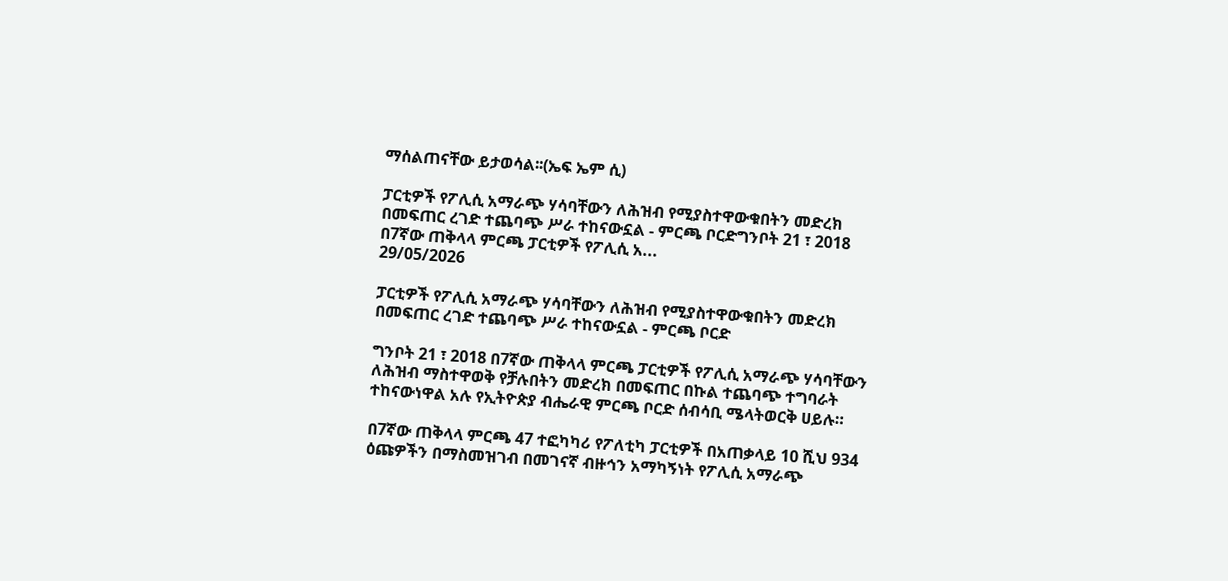ማሰልጠናቸው ይታወሳል፡፡(ኤፍ ኤም ሲ)

ፓርቲዎች የፖሊሲ አማራጭ ሃሳባቸውን ለሕዝብ የሚያስተዋውቁበትን መድረክ በመፍጠር ረገድ ተጨባጭ ሥራ ተከናውኗል - ምርጫ ቦርድግንቦት 21 ፣ 2018 በ7ኛው ጠቅላላ ምርጫ ፓርቲዎች የፖሊሲ አ...
29/05/2026

ፓርቲዎች የፖሊሲ አማራጭ ሃሳባቸውን ለሕዝብ የሚያስተዋውቁበትን መድረክ በመፍጠር ረገድ ተጨባጭ ሥራ ተከናውኗል - ምርጫ ቦርድ

ግንቦት 21 ፣ 2018 በ7ኛው ጠቅላላ ምርጫ ፓርቲዎች የፖሊሲ አማራጭ ሃሳባቸውን ለሕዝብ ማስተዋወቅ የቻሉበትን መድረክ በመፍጠር በኩል ተጨባጭ ተግባራት ተከናውነዋል አሉ የኢትዮጵያ ብሔራዊ ምርጫ ቦርድ ሰብሳቢ ሜላትወርቅ ሀይሉ።

በ7ኛው ጠቅላላ ምርጫ 47 ተፎካካሪ የፖለቲካ ፓርቲዎች በአጠቃላይ 10 ሺህ 934 ዕጩዎችን በማስመዝገብ በመገናኛ ብዙኅን አማካኝነት የፖሊሲ አማራጭ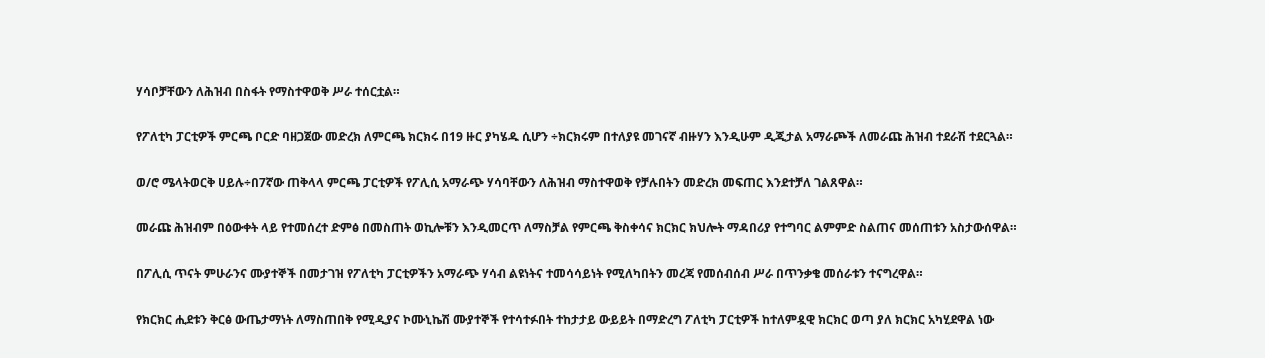ሃሳቦቻቸውን ለሕዝብ በስፋት የማስተዋወቅ ሥራ ተሰርቷል።

የፖለቲካ ፓርቲዎች ምርጫ ቦርድ ባዘጋጀው መድረክ ለምርጫ ክርክሩ በ19 ዙር ያካሄዱ ሲሆን ÷ክርክሩም በተለያዩ መገናኛ ብዙሃን እንዲሁም ዲጂታል አማራጮች ለመራጩ ሕዝብ ተደራሽ ተደርጓል።

ወ/ሮ ሜላትወርቅ ሀይሉ÷በ7ኛው ጠቅላላ ምርጫ ፓርቲዎች የፖሊሲ አማራጭ ሃሳባቸውን ለሕዝብ ማስተዋወቅ የቻሉበትን መድረክ መፍጠር እንደተቻለ ገልጸዋል።

መራጩ ሕዝብም በዕውቀት ላይ የተመሰረተ ድምፅ በመስጠት ወኪሎቹን እንዲመርጥ ለማስቻል የምርጫ ቅስቀሳና ክርክር ክህሎት ማዳበሪያ የተግባር ልምምድ ስልጠና መሰጠቱን አስታውሰዋል።

በፖሊሲ ጥናት ምሁራንና ሙያተኞች በመታገዝ የፖለቲካ ፓርቲዎችን አማራጭ ሃሳብ ልዩነትና ተመሳሳይነት የሚለካበትን መረጃ የመሰብሰብ ሥራ በጥንቃቄ መሰራቱን ተናግረዋል።

የክርክር ሒደቱን ቅርፅ ውጤታማነት ለማስጠበቅ የሚዲያና ኮሙኒኬሽ ሙያተኞች የተሳተፉበት ተከታታይ ውይይት በማድረግ ፖለቲካ ፓርቲዎች ከተለምዷዊ ክርክር ወጣ ያለ ክርክር አካሂደዋል ነው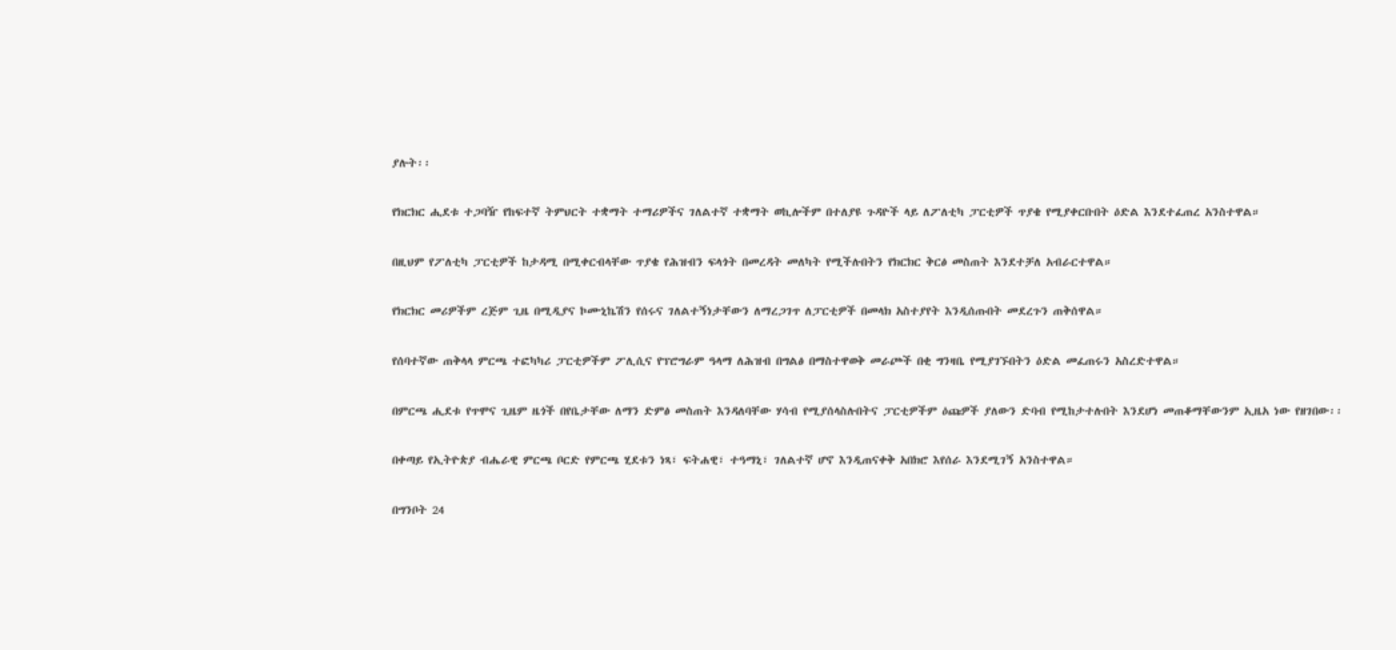ያሉት፡፡

የክርክር ሒደቱ ተጋባዥ የከፍተኛ ትምህርት ተቋማት ተማሪዎችና ገለልተኛ ተቋማት ወኪሎችም በተለያዩ ጉዳዮች ላይ ለፖለቲካ ፓርቲዎች ጥያቄ የሚያቀርቡበት ዕድል እንደተፈጠረ አንስተዋል።

በዚህም የፖለቲካ ፓርቲዎች ከታዳሚ በሚቀርብላቸው ጥያቄ የሕዝብን ፍላጎት በመረዳት መለካት የሚችሉበትን የክርክር ቅርፅ መስጠት እንደተቻለ አብራርተዋል።

የክርክር መሪዎችም ረጅም ጊዜ በሚዲያና ኮሙኒኬሽን የሰሩና ገለልተኝነታቸውን ለማረጋገጥ ለፓርቲዎች በመላክ አስተያየት እንዲሰጡበት መደረጉን ጠቅሰዋል።

የሰባተኛው ጠቅላላ ምርጫ ተፎካካሪ ፓርቲዎችም ፖሊሲና የፕሮግራም ዓላማ ለሕዝብ በግልፅ በማስተዋወቅ መራጮች በቂ ግንዛቤ የሚያገኙበትን ዕድል መፈጠሩን አስረድተዋል።

በምርጫ ሒደቱ የጥሞና ጊዜም ዜጎች በየቤታቸው ለማን ድምፅ መስጠት እንዳለባቸው ሃሳብ የሚያሰላስሉበትና ፓርቲዎችም ዕጩዎች ያለውን ድባብ የሚከታተሉበት እንደሆነ መጠቆማቸውንም ኢዜአ ነው የዘገበው፡፡

በቀጣይ የኢትዮጵያ ብሔራዊ ምርጫ ቦርድ የምርጫ ሂደቱን ነጻ፣ ፍትሐዊ፣ ተዓማኒ፣ ገለልተኛ ሆኖ እንዲጠናቀቅ አበክሮ እየሰራ እንደሚገኝ አንስተዋል።

በግንቦት 24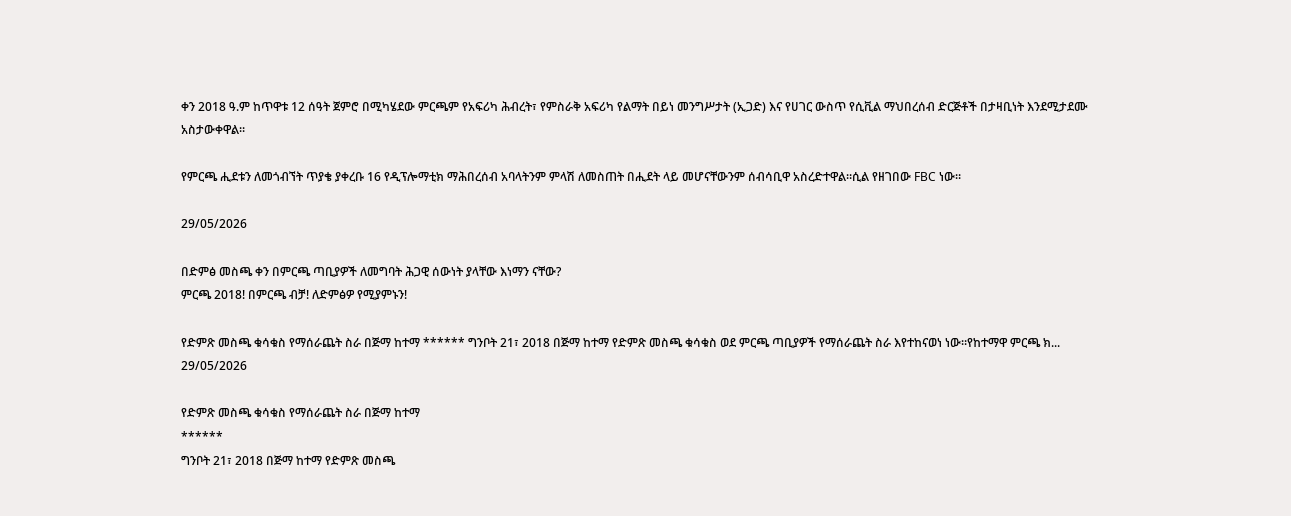ቀን 2018 ዓ.ም ከጥዋቱ 12 ሰዓት ጀምሮ በሚካሄደው ምርጫም የአፍሪካ ሕብረት፣ የምስራቅ አፍሪካ የልማት በይነ መንግሥታት (ኢጋድ) እና የሀገር ውስጥ የሲቪል ማህበረሰብ ድርጅቶች በታዛቢነት እንደሚታደሙ አስታውቀዋል።

የምርጫ ሒደቱን ለመጎብኘት ጥያቄ ያቀረቡ 16 የዲፕሎማቲክ ማሕበረሰብ አባላትንም ምላሽ ለመስጠት በሒደት ላይ መሆናቸውንም ሰብሳቢዋ አስረድተዋል።ሲል የዘገበው FBC ነው።

29/05/2026

በድምፅ መስጫ ቀን በምርጫ ጣቢያዎች ለመግባት ሕጋዊ ሰውነት ያላቸው እነማን ናቸው?
ምርጫ 2018! በምርጫ ብቻ! ለድምፅዎ የሚያምኑን!

የድምጽ መስጫ ቁሳቁስ የማሰራጨት ስራ በጅማ ከተማ ****** ግንቦት 21፣ 2018 በጅማ ከተማ የድምጽ መስጫ ቁሳቁስ ወደ ምርጫ ጣቢያዎች የማሰራጨት ስራ እየተከናወነ ነው።የከተማዋ ምርጫ ክ...
29/05/2026

የድምጽ መስጫ ቁሳቁስ የማሰራጨት ስራ በጅማ ከተማ
******
ግንቦት 21፣ 2018 በጅማ ከተማ የድምጽ መስጫ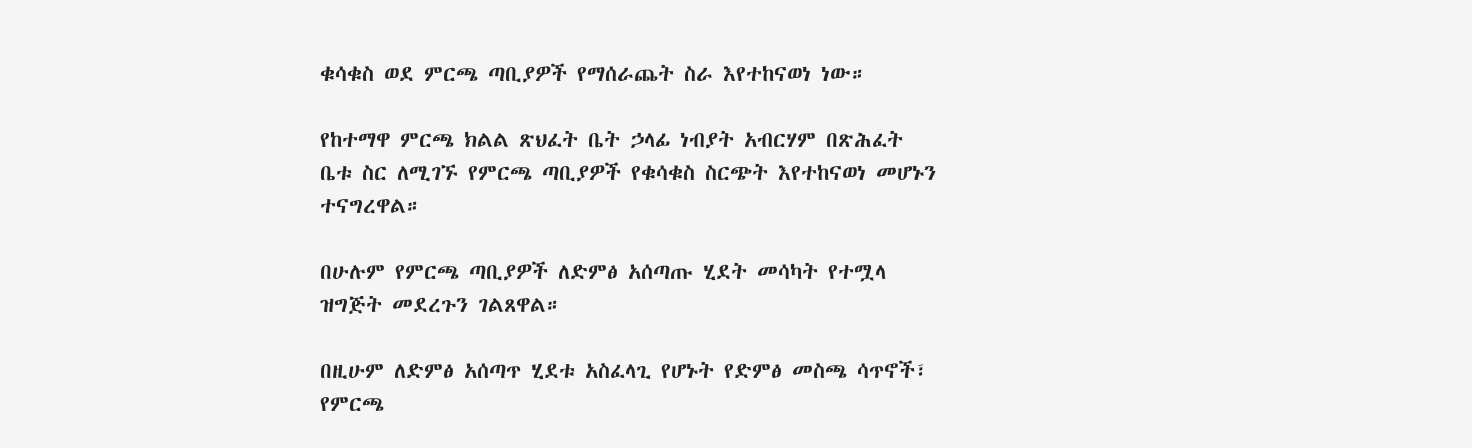ቁሳቁስ ወደ ምርጫ ጣቢያዎች የማሰራጨት ስራ እየተከናወነ ነው።

የከተማዋ ምርጫ ክልል ጽህፈት ቤት ኃላፊ ነብያት አብርሃም በጽሕፈት ቤቱ ስር ለሚገኙ የምርጫ ጣቢያዎች የቁሳቁስ ስርጭት እየተከናወነ መሆኑን ተናግረዋል።

በሁሉም የምርጫ ጣቢያዎች ለድምፅ አሰጣጡ ሂደት መሳካት የተሟላ ዝግጅት መደረጉን ገልጸዋል።

በዚሁም ለድምፅ አሰጣጥ ሂደቱ አስፈላጊ የሆኑት የድምፅ መስጫ ሳጥኖች፣ የምርጫ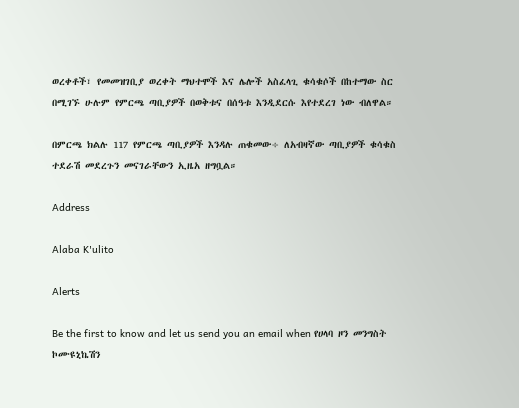ወረቀቶች፣ የመመዝገቢያ ወረቀት ማህተሞች እና ሌሎች አስፈላጊ ቁሳቁሶች በከተማው ስር በሚገኙ ሁሉም የምርጫ ጣቢያዎች በወቅቱና በሰዓቱ እንዲደርሱ እየተደረገ ነው ብለዋል።

በምርጫ ክልሉ 117 የምርጫ ጣቢያዎች እንዳሉ ጠቁመው÷ ለአብዛኛው ጣቢያዎች ቁሳቁስ ተደራሽ መደረጉን መናገራቸውን ኢዜአ ዘግቧል።

Address

Alaba K'ulito

Alerts

Be the first to know and let us send you an email when የሀላባ ዞን መንግስት ኮሙዩኒኬሽን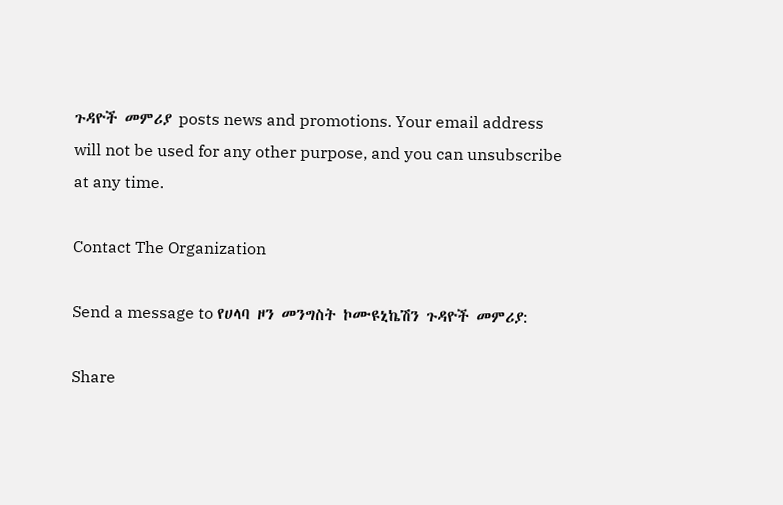ጉዳዮች መምሪያ posts news and promotions. Your email address will not be used for any other purpose, and you can unsubscribe at any time.

Contact The Organization

Send a message to የሀላባ ዞን መንግስት ኮሙዩኒኬሽን ጉዳዮች መምሪያ:

Share